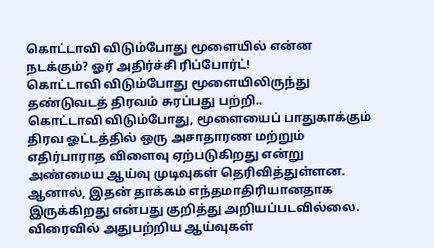கொட்டாவி விடும்போது மூளையில் என்ன நடக்கும்? ஓர் அதிர்ச்சி ரிப்போர்ட்!
கொட்டாவி விடும்போது மூளையிலிருந்து தண்டுவடத் திரவம் சுரப்பது பற்றி..
கொட்டாவி விடும்போது, மூளையைப் பாதுகாக்கும் திரவ ஓட்டத்தில் ஒரு அசாதாரண மற்றும் எதிர்பாராத விளைவு ஏற்படுகிறது என்று அண்மைய ஆய்வு முடிவுகள் தெரிவித்துள்ளன. ஆனால், இதன் தாக்கம் எந்தமாதிரியானதாக இருக்கிறது என்பது குறித்து அறியப்படவில்லை.
விரைவில் அதுபற்றிய ஆய்வுகள்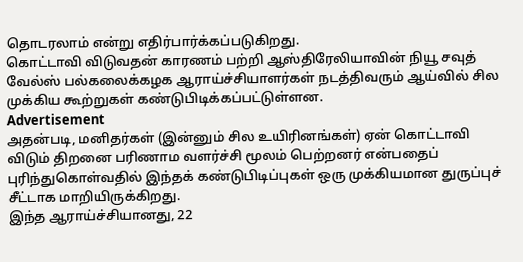தொடரலாம் என்று எதிர்பார்க்கப்படுகிறது.
கொட்டாவி விடுவதன் காரணம் பற்றி ஆஸ்திரேலியாவின் நியூ சவுத் வேல்ஸ் பல்கலைக்கழக ஆராய்ச்சியாளர்கள் நடத்திவரும் ஆய்வில் சில முக்கிய கூற்றுகள் கண்டுபிடிக்கப்பட்டுள்ளன.
Advertisement
அதன்படி, மனிதர்கள் (இன்னும் சில உயிரினங்கள்) ஏன் கொட்டாவி விடும் திறனை பரிணாம வளர்ச்சி மூலம் பெற்றனர் என்பதைப் புரிந்துகொள்வதில் இந்தக் கண்டுபிடிப்புகள் ஒரு முக்கியமான துருப்புச் சீட்டாக மாறியிருக்கிறது.
இந்த ஆராய்ச்சியானது, 22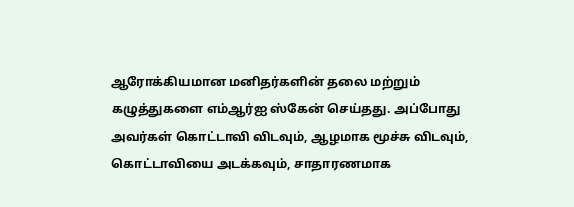ஆரோக்கியமான மனிதர்களின் தலை மற்றும் கழுத்துகளை எம்ஆர்ஐ ஸ்கேன் செய்தது. அப்போது அவர்கள் கொட்டாவி விடவும், ஆழமாக மூச்சு விடவும், கொட்டாவியை அடக்கவும், சாதாரணமாக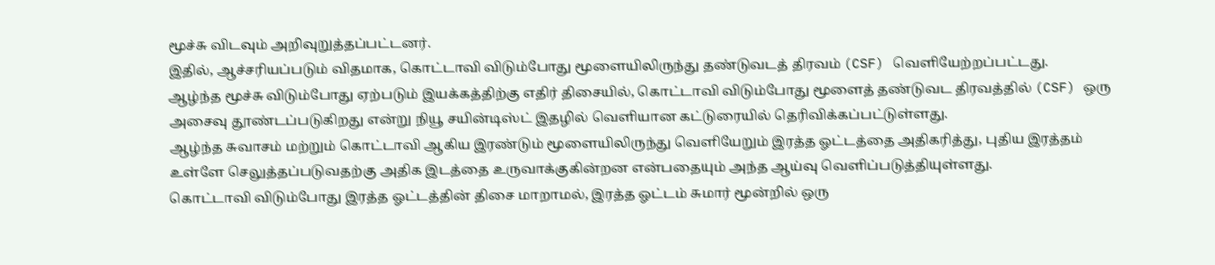மூச்சு விடவும் அறிவுறுத்தப்பட்டனர்.
இதில், ஆச்சரியப்படும் விதமாக, கொட்டாவி விடும்போது மூளையிலிருந்து தண்டுவடத் திரவம் (CSF) வெளியேற்றப்பட்டது.
ஆழ்ந்த மூச்சு விடும்போது ஏற்படும் இயக்கத்திற்கு எதிர் திசையில், கொட்டாவி விடும்போது மூளைத் தண்டுவட திரவத்தில் (CSF) ஒரு அசைவு தூண்டப்படுகிறது என்று நியூ சயின்டிஸ்ட் இதழில் வெளியான கட்டுரையில் தெரிவிக்கப்பட்டுள்ளது.
ஆழ்ந்த சுவாசம் மற்றும் கொட்டாவி ஆகிய இரண்டும் மூளையிலிருந்து வெளியேறும் இரத்த ஓட்டத்தை அதிகரித்து, புதிய இரத்தம் உள்ளே செலுத்தப்படுவதற்கு அதிக இடத்தை உருவாக்குகின்றன என்பதையும் அந்த ஆய்வு வெளிப்படுத்தியுள்ளது.
கொட்டாவி விடும்போது இரத்த ஓட்டத்தின் திசை மாறாமல், இரத்த ஓட்டம் சுமார் மூன்றில் ஒரு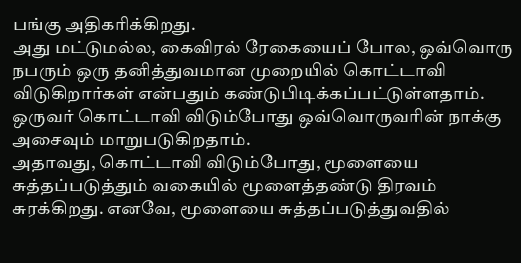பங்கு அதிகரிக்கிறது.
அது மட்டுமல்ல, கைவிரல் ரேகையைப் போல, ஒவ்வொரு நபரும் ஒரு தனித்துவமான முறையில் கொட்டாவி விடுகிறார்கள் என்பதும் கண்டுபிடிக்கப்பட்டுள்ளதாம். ஒருவர் கொட்டாவி விடும்போது ஒவ்வொருவரின் நாக்கு அசைவும் மாறுபடுகிறதாம்.
அதாவது, கொட்டாவி விடும்போது, மூளையை சுத்தப்படுத்தும் வகையில் மூளைத்தண்டு திரவம் சுரக்கிறது. எனவே, மூளையை சுத்தப்படுத்துவதில்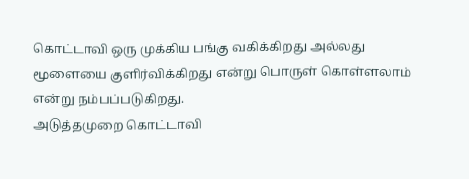கொட்டாவி ஒரு முக்கிய பங்கு வகிக்கிறது அல்லது மூளையை குளிர்விக்கிறது என்று பொருள் கொள்ளலாம் என்று நம்பப்படுகிறது.
அடுத்தமுறை கொட்டாவி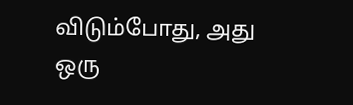விடும்போது, அது ஒரு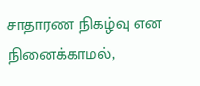சாதாரண நிகழ்வு என நினைக்காமல்,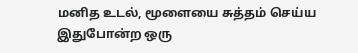மனித உடல், மூளையை சுத்தம் செய்ய இதுபோன்ற ஒரு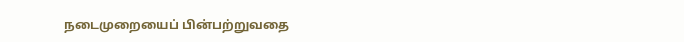நடைமுறையைப் பின்பற்றுவதை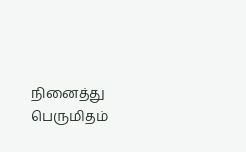நினைத்து பெருமிதம்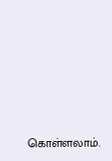கொள்ளலாம்.